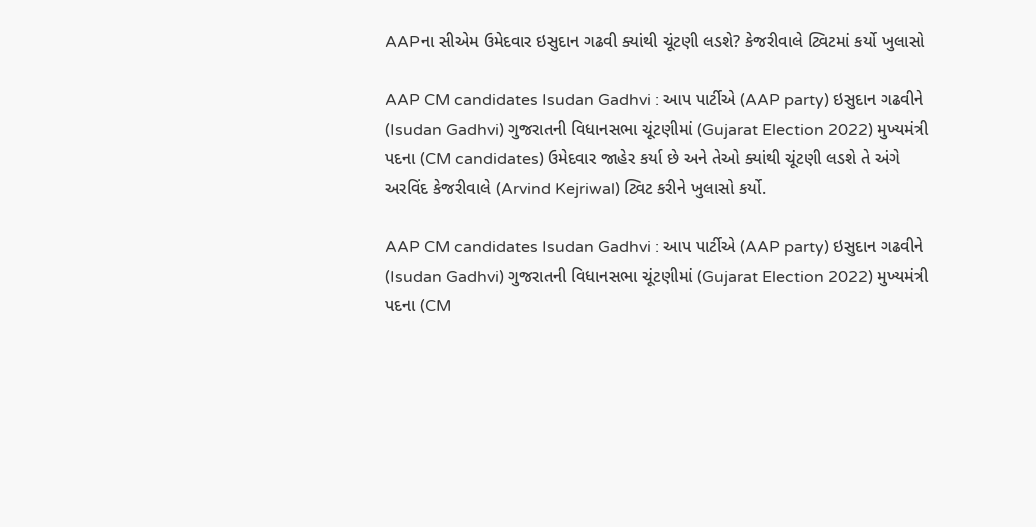AAPના સીએમ ઉમેદવાર ઇસુદાન ગઢવી ક્યાંથી ચૂંટણી લડશે? કેજરીવાલે ટ્વિટમાં કર્યો ખુલાસો

AAP CM candidates Isudan Gadhvi : આપ પાર્ટીએ (AAP party) ઇસુદાન ગઢવીને (Isudan Gadhvi) ગુજરાતની વિધાનસભા ચૂંટણીમાં (Gujarat Election 2022) મુખ્યમંત્રી પદના (CM candidates) ઉમેદવાર જાહેર કર્યા છે અને તેઓ ક્યાંથી ચૂંટણી લડશે તે અંગે અરવિંદ કેજરીવાલે (Arvind Kejriwal) ટ્વિટ કરીને ખુલાસો કર્યો.

AAP CM candidates Isudan Gadhvi : આપ પાર્ટીએ (AAP party) ઇસુદાન ગઢવીને (Isudan Gadhvi) ગુજરાતની વિધાનસભા ચૂંટણીમાં (Gujarat Election 2022) મુખ્યમંત્રી પદના (CM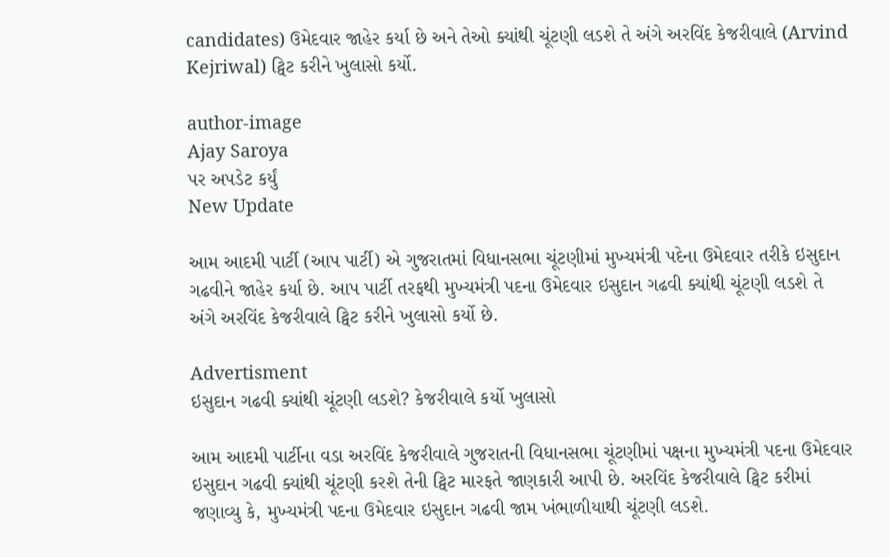candidates) ઉમેદવાર જાહેર કર્યા છે અને તેઓ ક્યાંથી ચૂંટણી લડશે તે અંગે અરવિંદ કેજરીવાલે (Arvind Kejriwal) ટ્વિટ કરીને ખુલાસો કર્યો.

author-image
Ajay Saroya
પર અપડેટ કર્યું
New Update

આમ આદમી પાર્ટી (આપ પાર્ટી) એ ગુજરાતમાં વિધાનસભા ચૂંટણીમાં મુખ્યમંત્રી પદેના ઉમેદવાર તરીકે ઇસુદાન ગઢવીને જાહેર કર્યા છે. આપ પાર્ટી તરફથી મુખ્યમંત્રી પદના ઉમેદવાર ઇસુદાન ગઢવી ક્યાંથી ચૂંટણી લડશે તે અંગે અરવિંદ કેજરીવાલે ટ્વિટ કરીને ખુલાસો કર્યો છે.

Advertisment
ઇસુદાન ગઢવી ક્યાંથી ચૂંટણી લડશે? કેજરીવાલે કર્યો ખુલાસો

આમ આદમી પાર્ટીના વડા અરવિંદ કેજરીવાલે ગુજરાતની વિધાનસભા ચૂંટણીમાં પક્ષના મુખ્યમંત્રી પદના ઉમેદવાર ઇસુદાન ગઢવી ક્યાંથી ચૂંટણી કરશે તેની ટ્વિટ મારફતે જાણકારી આપી છે. અરવિંદ કેજરીવાલે ટ્વિટ કરીમાં જણાવ્યુ કે, મુખ્યમંત્રી પદના ઉમેદવાર ઇસુદાન ગઢવી જામ ખંભાળીયાથી ચૂંટણી લડશે.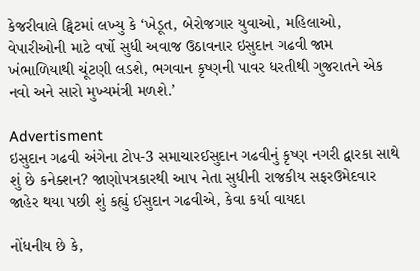કેજરીવાલે ટ્વિટમાં લખ્યુ કે ‘ખેડૂત, બેરોજગાર યુવાઓ, મહિલાઓ, વેપારીઓની માટે વર્ષો સુધી અવાજ ઉઠાવનાર ઇસુદાન ગઢવી જામ ખંભાળિયાથી ચૂંટણી લડશે, ભગવાન કૃષ્ણની પાવર ધરતીથી ગુજરાતને એક નવો અને સારો મુખ્યમંત્રી મળશે.’

Advertisment
ઇસુદાન ગઢવી અંગેના ટોપ-3 સમાચારઈસુદાન ગઢવીનું કૃષ્ણ નગરી દ્વારકા સાથે શું છે કનેક્શન? જાણોપત્રકારથી આપ નેતા સુધીની રાજકીય સફરઉમેદવાર જાહેર થયા પછી શું કહ્યું ઈસુદાન ગઢવીએ, કેવા કર્યા વાયદા

નોંધનીય છે કે,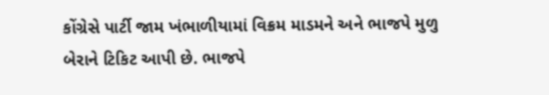કોંગ્રેસે પાર્ટી જામ ખંભાળીયામાં વિક્રમ માડમને અને ભાજપે મુળુ બેરાને ટિકિટ આપી છે. ભાજપે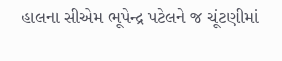હાલના સીએમ ભૂપેન્દ્ર પટેલને જ ચૂંટણીમાં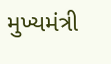મુખ્યમંત્રી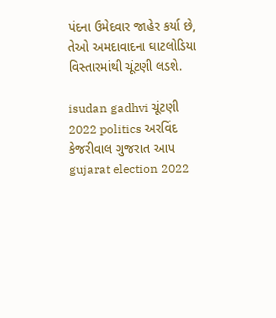પંદના ઉમેદવાર જાહેર કર્યા છે, તેઓ અમદાવાદના ઘાટલોડિયા વિસ્તારમાંથી ચૂંટણી લડશે.

isudan gadhvi ચૂંટણી 2022 politics અરવિંદ કેજરીવાલ ગુજરાત આપ gujarat election 2022